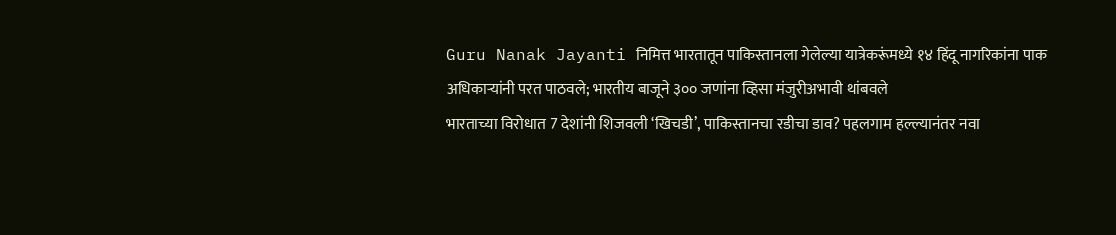Guru Nanak Jayanti निमित्त भारतातून पाकिस्तानला गेलेल्या यात्रेकरूंमध्ये १४ हिंदू नागरिकांना पाक अधिकाऱ्यांनी परत पाठवले; भारतीय बाजूने ३०० जणांना व्हिसा मंजुरीअभावी थांबवले
भारताच्या विरोधात 7 देशांनी शिजवली ‘खिचडी’, पाकिस्तानचा रडीचा डाव? पहलगाम हल्ल्यानंतर नवा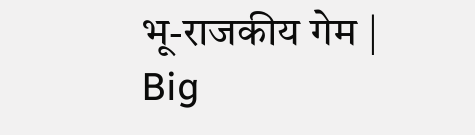भू-राजकीय गेम | Big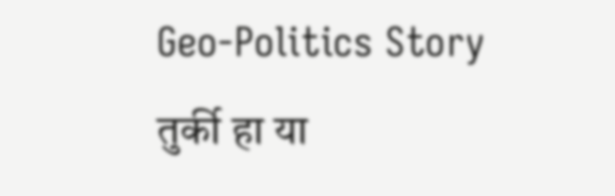Geo-Politics Story
तुर्की हा या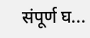संपूर्ण घ...